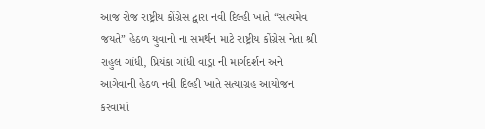આજ રોજ રાષ્ટ્રીય કોંગ્રેસ દ્વારા નવી દિલ્હી ખાતે “સત્યમેવ જયતે” હેઠળ યુવાનો ના સમર્થન માટે રાષ્ટ્રીય કોંગ્રેસ નેતા શ્રી રાહુલ ગાંધી, પ્રિયંકા ગાંધી વાડ્રા ની માર્ગદર્શન અને આગેવાની હેઠળ નવી દિલ્હી ખાતે સત્યાગ્રહ આયોજન કરવામાં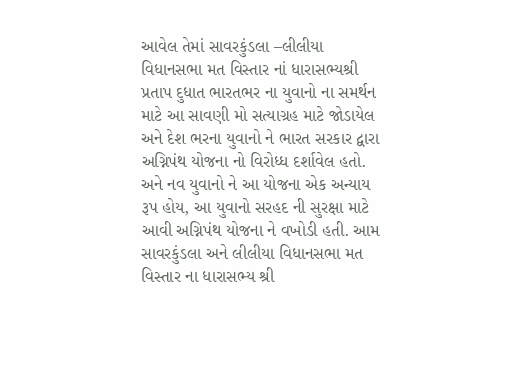આવેલ તેમાં સાવરકુંડલા –લીલીયા વિધાનસભા મત વિસ્તાર નાં ધારાસભ્યશ્રી પ્રતાપ દુધાત ભારતભર ના યુવાનો ના સમર્થન માટે આ સાવણી મો સત્યાગ્રહ માટે જોડાયેલ અને દેશ ભરના યુવાનો ને ભારત સરકાર દ્વારા અગ્નિપંથ યોજના નો વિરોધ્ધ દર્શાવેલ હતો. અને નવ યુવાનો ને આ યોજના એક અન્યાય રૂપ હોય, આ યુવાનો સરહદ ની સુરક્ષા માટે આવી અગ્નિપંથ યોજના ને વખોડી હતી. આમ સાવરકુંડલા અને લીલીયા વિધાનસભા મત વિસ્તાર ના ધારાસભ્ય શ્રી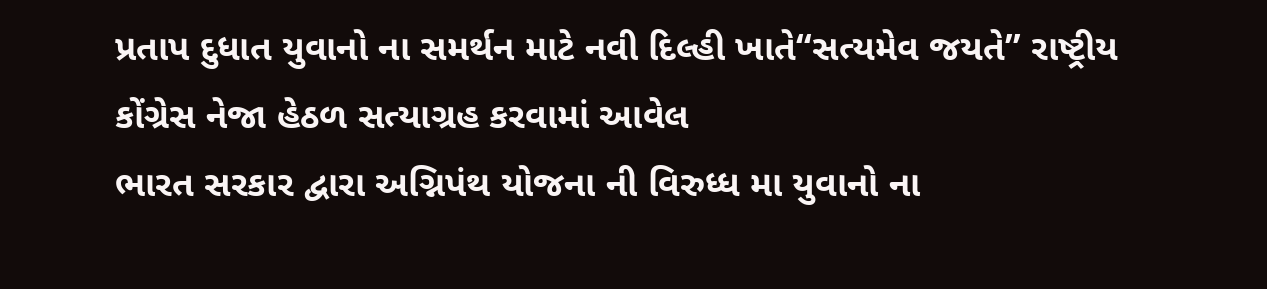પ્રતાપ દુધાત યુવાનો ના સમર્થન માટે નવી દિલ્હી ખાતે“સત્યમેવ જયતે” રાષ્ટ્રીય કોંગ્રેસ નેજા હેઠળ સત્યાગ્રહ કરવામાં આવેલ
ભારત સરકાર દ્વારા અગ્નિપંથ યોજના ની વિરુધ્ધ મા યુવાનો ના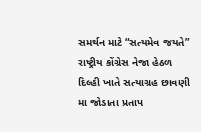સમર્થન માટે “સત્યમેવ જયતે” રાષ્ટ્રીય કોંગ્રેસ નેજા હેઠળ દિલ્હી ખાતે સત્યાગ્રહ છાવણી મા જોડાતા પ્રતાપ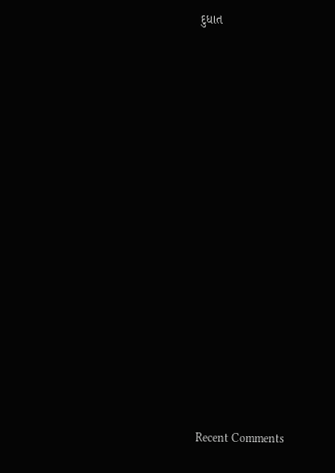દુધાત


















Recent Comments